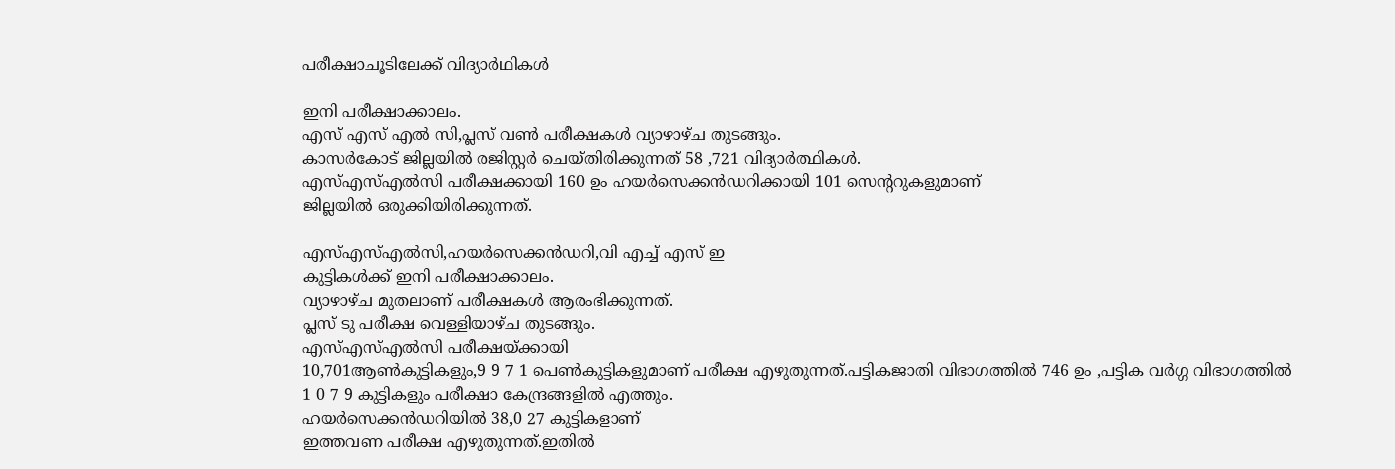പരീക്ഷാചൂടിലേക്ക് വിദ്യാര്‍ഥികള്‍

ഇനി പരീക്ഷാക്കാലം.
എസ് എസ് എല്‍ സി,പ്ലസ് വണ്‍ പരീക്ഷകള്‍ വ്യാഴാഴ്ച തുടങ്ങും.
കാസര്‍കോട് ജില്ലയില്‍ രജിസ്റ്റര്‍ ചെയ്തിരിക്കുന്നത് 58 ,721 വിദ്യാര്‍ത്ഥികള്‍.
എസ്എസ്എല്‍സി പരീക്ഷക്കായി 160 ഉം ഹയര്‍സെക്കന്‍ഡറിക്കായി 101 സെന്ററുകളുമാണ്
ജില്ലയില്‍ ഒരുക്കിയിരിക്കുന്നത്.

എസ്എസ്എല്‍സി,ഹയര്‍സെക്കന്‍ഡറി,വി എച്ച് എസ് ഇ
കുട്ടികള്‍ക്ക് ഇനി പരീക്ഷാക്കാലം.
വ്യാഴാഴ്ച മുതലാണ് പരീക്ഷകള്‍ ആരംഭിക്കുന്നത്.
പ്ലസ് ടു പരീക്ഷ വെള്ളിയാഴ്ച തുടങ്ങും.
എസ്എസ്എല്‍സി പരീക്ഷയ്ക്കായി
10,701ആണ്‍കുട്ടികളും,9 9 7 1 പെണ്‍കുട്ടികളുമാണ് പരീക്ഷ എഴുതുന്നത്.പട്ടികജാതി വിഭാഗത്തില്‍ 746 ഉം ,പട്ടിക വര്‍ഗ്ഗ വിഭാഗത്തില്‍
1 0 7 9 കുട്ടികളും പരീക്ഷാ കേന്ദ്രങ്ങളില്‍ എത്തും.
ഹയര്‍സെക്കന്‍ഡറിയില്‍ 38,0 27 കുട്ടികളാണ്
ഇത്തവണ പരീക്ഷ എഴുതുന്നത്.ഇതില്‍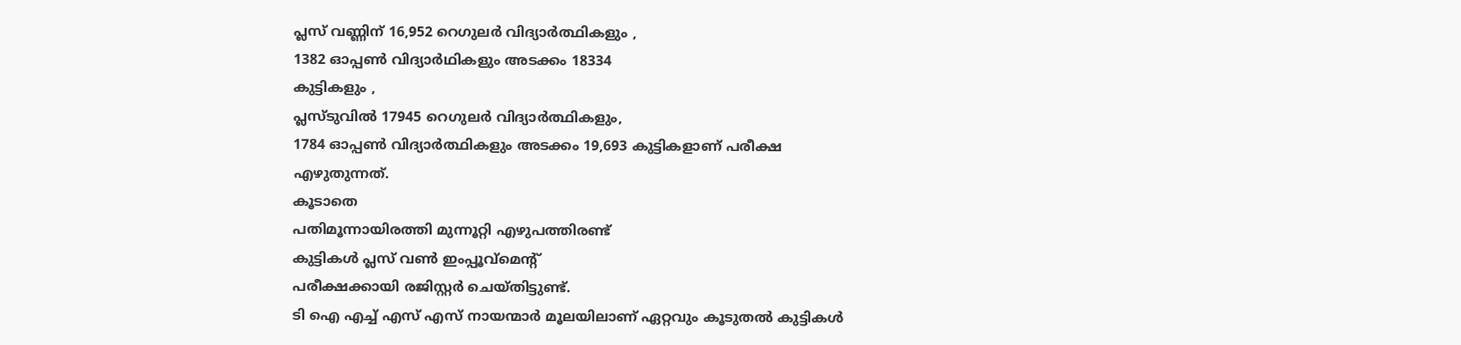പ്ലസ് വണ്ണിന് 16,952 റെഗുലര്‍ വിദ്യാര്‍ത്ഥികളും ,
1382 ഓപ്പണ്‍ വിദ്യാര്‍ഥികളും അടക്കം 18334
കുട്ടികളും ,
പ്ലസ്ടുവില്‍ 17945 റെഗുലര്‍ വിദ്യാര്‍ത്ഥികളും,
1784 ഓപ്പണ്‍ വിദ്യാര്‍ത്ഥികളും അടക്കം 19,693 കുട്ടികളാണ് പരീക്ഷ എഴുതുന്നത്.
കൂടാതെ
പതിമൂന്നായിരത്തി മുന്നൂറ്റി എഴുപത്തിരണ്ട്
കുട്ടികള്‍ പ്ലസ് വണ്‍ ഇംപ്പൂവ്‌മെന്റ്
പരീക്ഷക്കായി രജിസ്റ്റര്‍ ചെയ്തിട്ടുണ്ട്.
ടി ഐ എച്ച് എസ് എസ് നായന്മാര്‍ മൂലയിലാണ് ഏറ്റവും കൂടുതല്‍ കുട്ടികള്‍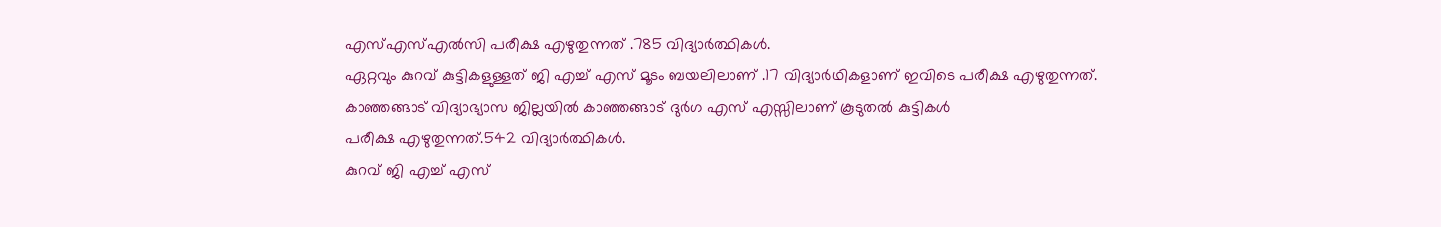എസ്എസ്എല്‍സി പരീക്ഷ എഴുതുന്നത് .785 വിദ്യാര്‍ത്ഥികള്‍.
ഏറ്റവും കുറവ് കുട്ടികളുള്ളത് ജി എച്ച് എസ് മൂടം ബയലിലാണ് .17 വിദ്യാര്‍ഥികളാണ് ഇവിടെ പരീക്ഷ എഴുതുന്നത്.
കാഞ്ഞങ്ങാട് വിദ്യാഭ്യാസ ജില്ലയില്‍ കാഞ്ഞങ്ങാട് ദുര്‍ഗ എസ് എസ്സിലാണ് കൂടുതല്‍ കുട്ടികള്‍
പരീക്ഷ എഴുതുന്നത്.542 വിദ്യാര്‍ത്ഥികള്‍.
കുറവ് ജി എച്ച് എസ്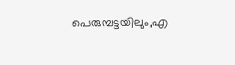പെരുമ്പട്ടയിലും,എ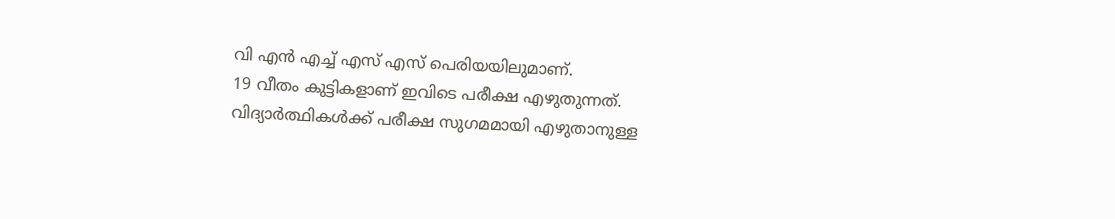വി എന്‍ എച്ച് എസ് എസ് പെരിയയിലുമാണ്.
19 വീതം കുട്ടികളാണ് ഇവിടെ പരീക്ഷ എഴുതുന്നത്.
വിദ്യാര്‍ത്ഥികള്‍ക്ക് പരീക്ഷ സുഗമമായി എഴുതാനുള്ള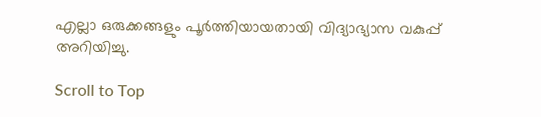എല്ലാ ഒരുക്കങ്ങളും പൂര്‍ത്തിയായതായി വിദ്യാഭ്യാസ വകുപ്പ് അറിയിച്ചു.

Scroll to Top